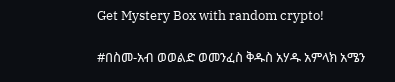Get Mystery Box with random crypto!

#በስመ-አብ ወወልድ ወመንፈስ ቅዱስ አሃዱ አምላክ አሜን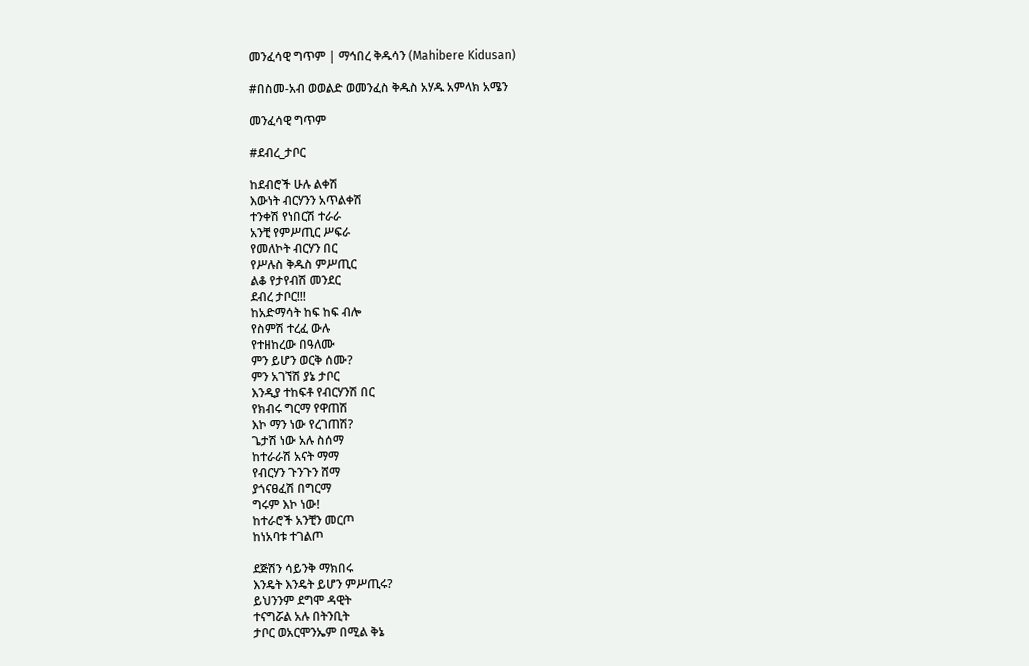መንፈሳዊ ግጥም | ማኅበረ ቅዱሳን (Mahibere Kidusan)

#በስመ-አብ ወወልድ ወመንፈስ ቅዱስ አሃዱ አምላክ አሜን

መንፈሳዊ ግጥም

#ደብረ_ታቦር

ከደብሮች ሁሉ ልቀሽ
እውነት ብርሃንን አጥልቀሽ
ተንቀሽ የነበርሽ ተራራ
አንቺ የምሥጢር ሥፍራ
የመለኮት ብርሃን በር
የሥሉስ ቅዱስ ምሥጢር
ልቆ የታየብሽ መንደር
ደብረ ታቦር!!!
ከአድማሳት ከፍ ከፍ ብሎ
የስምሽ ተረፈ ውሉ
የተዘከረው በዓለሙ
ምን ይሆን ወርቅ ሰሙ?
ምን አገኘሽ ያኔ ታቦር
እንዲያ ተከፍቶ የብርሃንሽ በር
የክብሩ ግርማ የዋጠሽ
እኮ ማን ነው የረገጠሽ?
ጌታሽ ነው አሉ ስሰማ
ከተራራሽ አናት ማማ
የብርሃን ጉንጉን ሸማ
ያጎናፀፈሽ በግርማ
ግሩም እኮ ነው!
ከተራሮች አንቺን መርጦ
ከነአባቱ ተገልጦ

ደጅሽን ሳይንቅ ማክበሩ
እንዴት እንዴት ይሆን ምሥጢሩ?
ይህንንም ደግሞ ዳዊት
ተናግሯል አሉ በትንቢት
ታቦር ወአርሞንኤም በሚል ቅኔ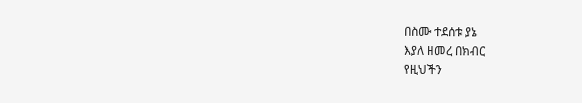በስሙ ተደሰቱ ያኔ
እያለ ዘመረ በክብር
የዚህችን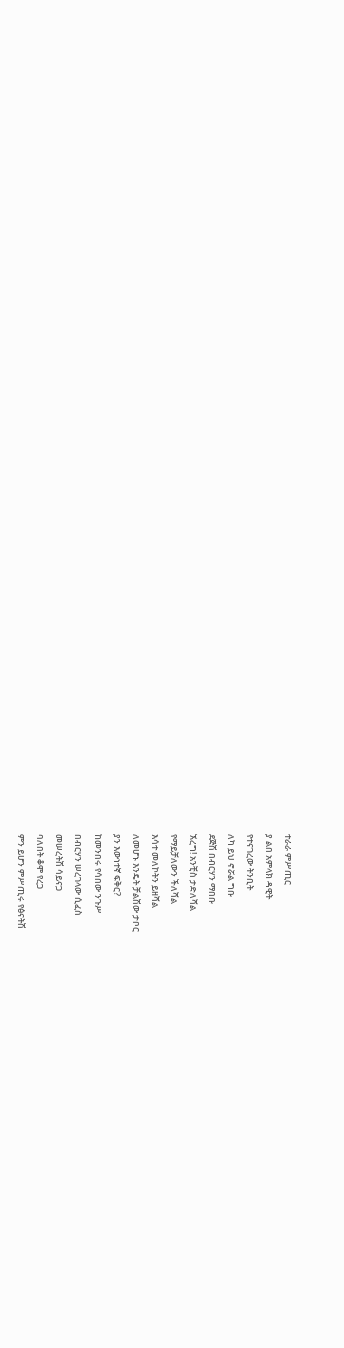ተራራ ምሥጢር
ያ ልበ አምላክ ዳዊት
የተናገረው ትንቢት
ለካ ይህ ኖሯል ግቡ
ደጅሽ በብርሃን ማበቡ
ኧረግ! አንቺስ ታድለሻል
የማይቻለውን ችለሻል
እሳተ መለኮትን ይዘሻል
ለመሆኑ እንዴት ቻልሽው ታቦር
ያን እውነተኛ ፍቅር?
ከመንበሩ የሳበው ንጉሥ
በብርሃን ሠረገላው ሲፈስ
መሠረትሽ ሳይናጋ
ባለበት ቆሞ የረጋ
ምን ይሆን ምሥጢሩ የፅናትሽ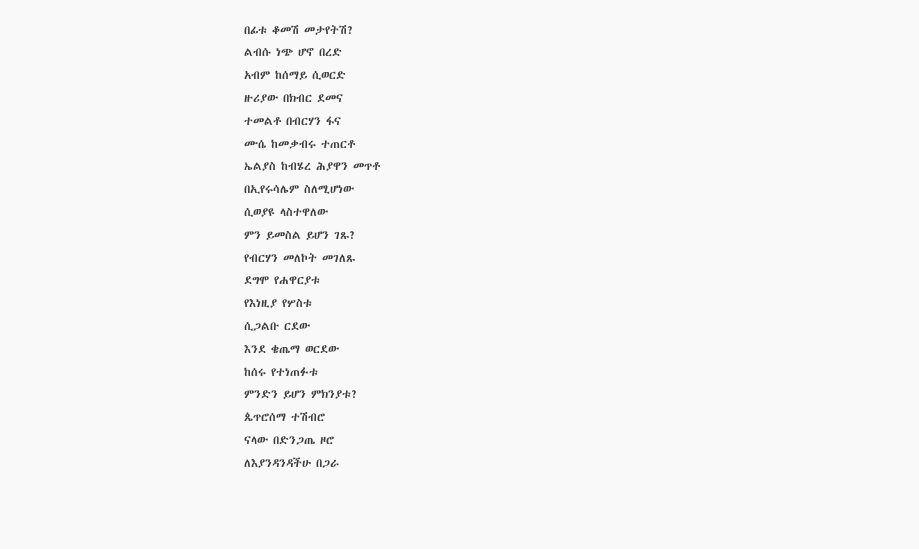በፊቱ ቆመሽ መታየትሽ?
ልብሱ ነጭ ሆኖ በረድ
አብም ከሰማይ ሲወርድ
ዙሪያው በክብር ደመና
ተመልቶ በብርሃን ፋና
ሙሴ ከመቃብሩ ተጠርቶ
ኤልያስ ከብሄረ ሕያዋን መጥቶ
በኢየሩሳሌም ስለሚሆነው
ሲወያዩ ላስተዋለው
ምን ይመስል ይሆን ገጹ?
የብርሃን መለኮት መገለጹ
ደግሞ የሐዋርያቱ
የእነዚያ የሦስቱ
ሲጋልቡ ርደው
እንደ ቄጤማ ወርደው
ከሰሩ የተነጠፉቱ
ምንድን ይሆን ምክንያቱ?
ጴጥሮሰማ ተሽብሮ
ናላው በድንጋጤ ዞሮ
ለእያንዳንዳችሁ በጋራ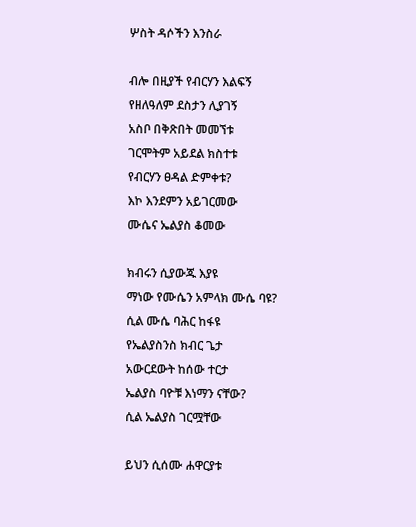ሦስት ዳሶችን እንስራ

ብሎ በዚያች የብርሃን እልፍኝ
የዘለዓለም ደስታን ሊያገኝ
አስቦ በቅጽበት መመኘቱ
ገርሞትም አይደል ክስተቱ
የብርሃን ፀዳል ድምቀቱ?
እኮ እንደምን አይገርመው
ሙሴና ኤልያስ ቆመው

ክብሩን ሲያውጁ እያዩ
ማነው የሙሴን አምላክ ሙሴ ባዩ?
ሲል ሙሴ ባሕር ከፋዩ
የኤልያስንስ ክብር ጌታ
አውርደውት ከሰው ተርታ
ኤልያስ ባዮቹ እነማን ናቸው?
ሲል ኤልያስ ገርሟቸው

ይህን ሲሰሙ ሐዋርያቱ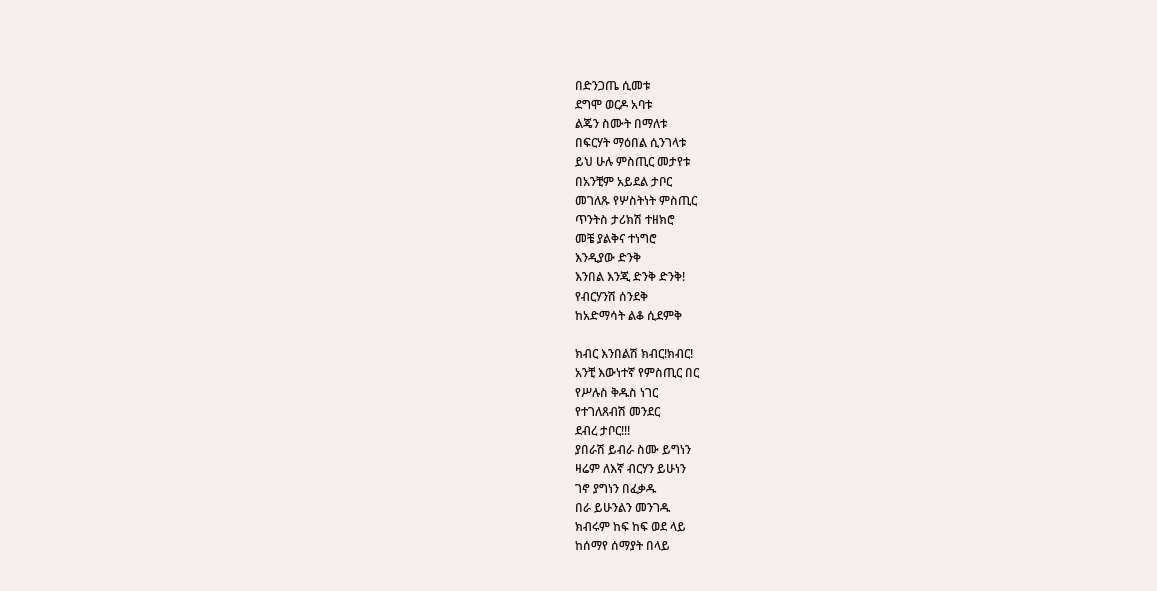በድንጋጤ ሲመቱ
ደግሞ ወርዶ አባቱ
ልጄን ስሙት በማለቱ
በፍርሃት ማዕበል ሲንገላቱ
ይህ ሁሉ ምስጢር መታየቱ
በአንቺም አይደል ታቦር
መገለጹ የሦስትነት ምስጢር
ጥንትስ ታሪክሽ ተዘክሮ
መቼ ያልቅና ተነግሮ
እንዲያው ድንቅ
እንበል እንጂ ድንቅ ድንቅ!
የብርሃንሽ ሰንደቅ
ከአድማሳት ልቆ ሲደምቅ

ክብር እንበልሽ ክብር!ክብር!
አንቺ እውነተኛ የምስጢር በር
የሥሉስ ቅዱስ ነገር
የተገለጸብሽ መንደር
ደብረ ታቦር!!!
ያበራሽ ይብራ ስሙ ይግነን
ዛሬም ለእኛ ብርሃን ይሁነን
ገኖ ያግነን በፈቃዱ
በራ ይሁንልን መንገዱ
ክብሩም ከፍ ከፍ ወደ ላይ
ከሰማየ ሰማያት በላይ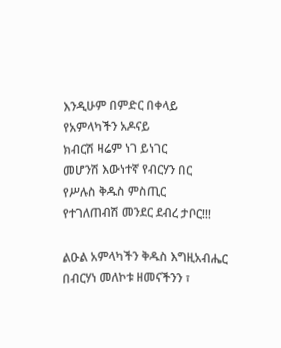እንዲሁም በምድር በቀላይ
የአምላካችን አዶናይ
ክብርሽ ዛሬም ነገ ይነገር
መሆንሽ እውነተኛ የብርሃን በር
የሥሉስ ቅዱስ ምስጢር
የተገለጠብሽ መንደር ደብረ ታቦር!!!

ልዑል አምላካችን ቅዱስ እግዚአብሔር በብርሃነ መለኮቱ ዘመናችንን ፣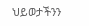ህይወታችንን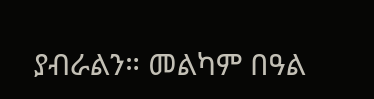ያብራልን። መልካም በዓል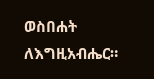ወስበሐት ለእግዚአብሔር።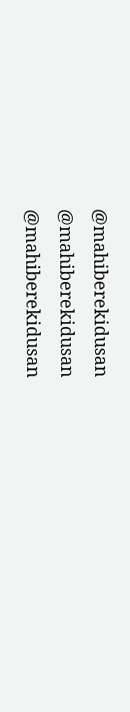@mahiberekidusan
@mahiberekidusan
@mahiberekidusan